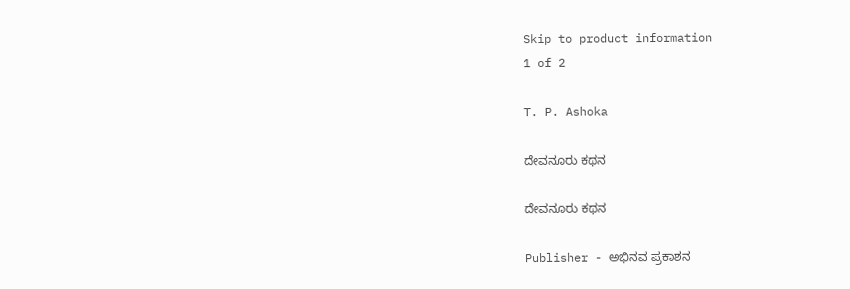Skip to product information
1 of 2

T. P. Ashoka

ದೇವನೂರು ಕಥನ

ದೇವನೂರು ಕಥನ

Publisher - ಅಭಿನವ ಪ್ರಕಾಶನ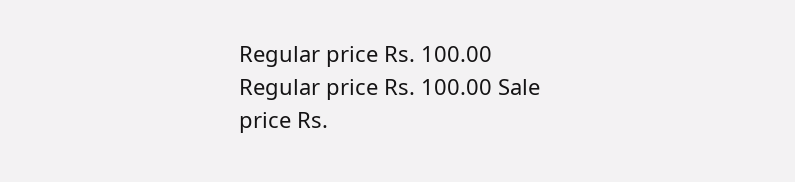Regular price Rs. 100.00
Regular price Rs. 100.00 Sale price Rs.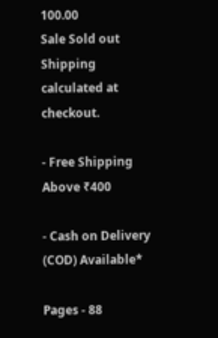100.00
Sale Sold out
Shipping calculated at checkout.

- Free Shipping Above ₹400

- Cash on Delivery (COD) Available*

Pages - 88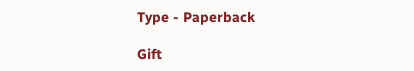Type - Paperback

Gift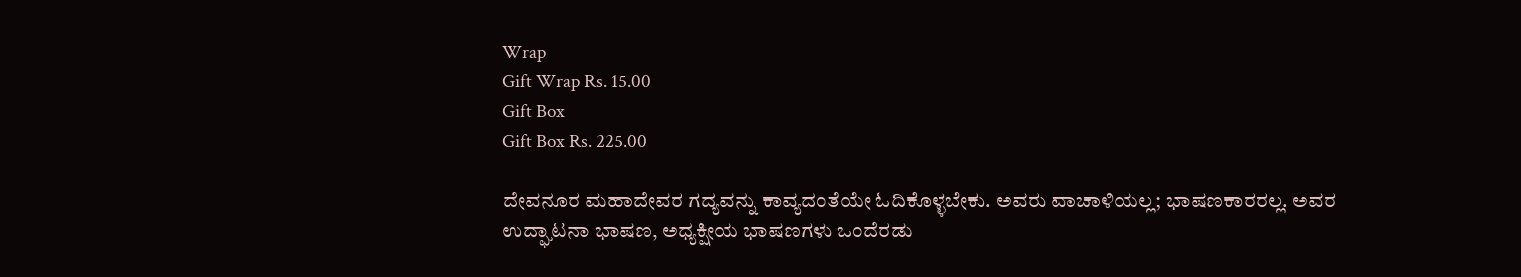Wrap
Gift Wrap Rs. 15.00
Gift Box
Gift Box Rs. 225.00

ದೇವನೂರ ಮಹಾದೇವರ ಗದ್ಯವನ್ನು ಕಾವ್ಯದಂತೆಯೇ ಓದಿಕೊಳ್ಳಬೇಕು. ಅವರು ವಾಚಾಳಿಯಲ್ಲ; ಭಾಷಣಕಾರರಲ್ಲ. ಅವರ ಉದ್ಘಾಟನಾ ಭಾಷಣ, ಅಧ್ಯಕ್ಷೀಯ ಭಾಷಣಗಳು ಒಂದೆರಡು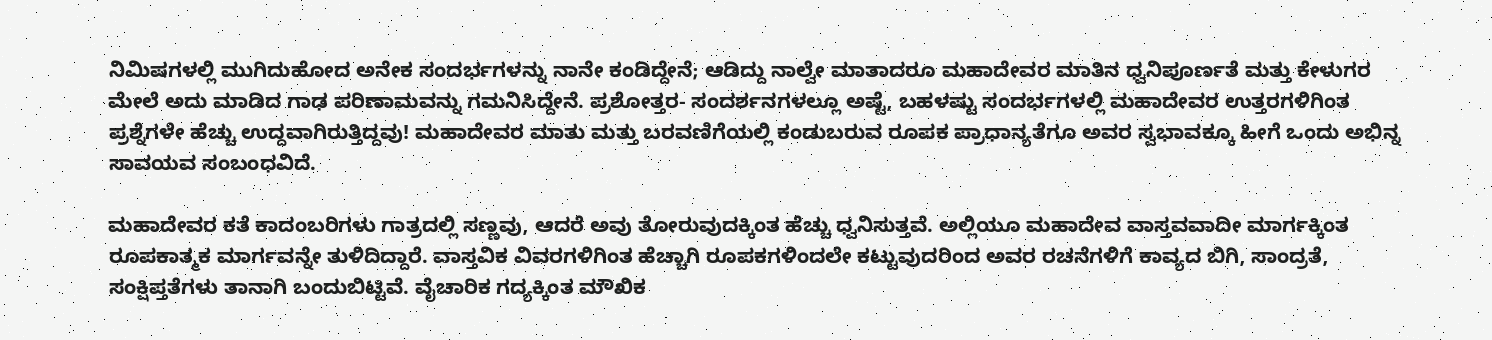ನಿಮಿಷಗಳಲ್ಲಿ ಮುಗಿದುಹೋದ ಅನೇಕ ಸಂದರ್ಭಗಳನ್ನು ನಾನೇ ಕಂಡಿದ್ದೇನೆ; ಆಡಿದ್ದು ನಾಲ್ವೇ ಮಾತಾದರೂ ಮಹಾದೇವರ ಮಾತಿನ ಧ್ವನಿಪೂರ್ಣತೆ ಮತ್ತು ಕೇಳುಗರ ಮೇಲೆ ಅದು ಮಾಡಿದ ಗಾಢ ಪರಿಣಾಮವನ್ನು ಗಮನಿಸಿದ್ದೇನೆ. ಪ್ರಶೋತ್ತರ- ಸಂದರ್ಶನಗಳಲ್ಲೂ ಅಷ್ಟೆ, ಬಹಳಷ್ಟು ಸಂದರ್ಭಗಳಲ್ಲಿ ಮಹಾದೇವರ ಉತ್ತರಗಳಿಗಿಂತ ಪ್ರಶ್ನೆಗಳೇ ಹೆಚ್ಚು ಉದ್ದವಾಗಿರುತ್ತಿದ್ದವು! ಮಹಾದೇವರ ಮಾತು ಮತ್ತು ಬರವಣಿಗೆಯಲ್ಲಿ ಕಂಡುಬರುವ ರೂಪಕ ಪ್ರಾಧಾನ್ಯತೆಗೂ ಅವರ ಸ್ವಭಾವಕ್ಕೂ ಹೀಗೆ ಒಂದು ಅಭಿನ್ನ ಸಾವಯವ ಸಂಬಂಧವಿದೆ.

ಮಹಾದೇವರ ಕತೆ ಕಾದಂಬರಿಗಳು ಗಾತ್ರದಲ್ಲಿ ಸಣ್ಣವು, ಆದರೆ ಅವು ತೋರುವುದಕ್ಕಿಂತ ಹೆಚ್ಚು ಧ್ವನಿಸುತ್ತವೆ. ಅಲ್ಲಿಯೂ ಮಹಾದೇವ ವಾಸ್ತವವಾದೀ ಮಾರ್ಗಕ್ಕಿಂತ ರೂಪಕಾತ್ಮಕ ಮಾರ್ಗವನ್ನೇ ತುಳಿದಿದ್ದಾರೆ. ವಾಸ್ತವಿಕ ವಿವರಗಳಿಗಿಂತ ಹೆಚ್ಚಾಗಿ ರೂಪಕಗಳಿಂದಲೇ ಕಟ್ಟುವುದರಿಂದ ಅವರ ರಚನೆಗಳಿಗೆ ಕಾವ್ಯದ ಬಿಗಿ, ಸಾಂದ್ರತೆ, ಸಂಕ್ಷಿಪ್ತತೆಗಳು ತಾನಾಗಿ ಬಂದುಬಿಟ್ಟಿವೆ. ವೈಚಾರಿಕ ಗದ್ಯಕ್ಕಿಂತ ಮೌಖಿಕ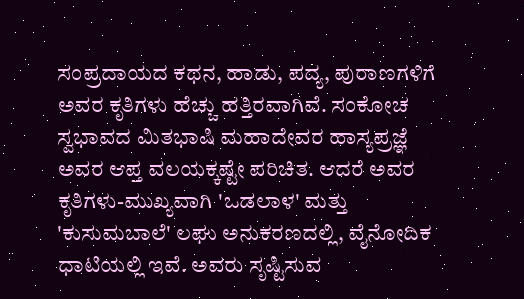ಸಂಪ್ರದಾಯದ ಕಥನ, ಹಾಡು, ಪದ್ಯ, ಪುರಾಣಗಳಿಗೆ ಅವರ ಕೃತಿಗಳು ಹೆಚ್ಚು ಹತ್ತಿರವಾಗಿವೆ. ಸಂಕೋಚ ಸ್ವಭಾವದ ಮಿತಭಾಷಿ ಮಹಾದೇವರ ಹಾಸ್ಯಪ್ರಜ್ಞೆ ಅವರ ಆಪ್ತ ವಲಯಕ್ಕಷ್ಟೇ ಪರಿಚಿತ. ಆದರೆ ಅವರ ಕೃತಿಗಳು-ಮುಖ್ಯವಾಗಿ 'ಒಡಲಾಳ' ಮತ್ತು 'ಕುಸುಮಬಾಲೆ' ಲಘು ಅನುಕರಣದಲ್ಲಿ, ವೈನೋದಿಕ ಧಾಟಿಯಲ್ಲಿ ಇವೆ. ಅವರು ಸೃಷ್ಟಿಸುವ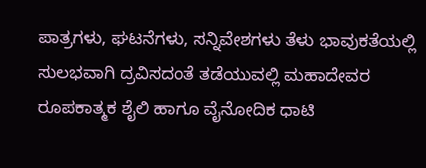ಪಾತ್ರಗಳು, ಘಟನೆಗಳು, ಸನ್ನಿವೇಶಗಳು ತೆಳು ಭಾವುಕತೆಯಲ್ಲಿ ಸುಲಭವಾಗಿ ದ್ರವಿಸದಂತೆ ತಡೆಯುವಲ್ಲಿ ಮಹಾದೇವರ ರೂಪಕಾತ್ಮಕ ಶೈಲಿ ಹಾಗೂ ವೈನೋದಿಕ ಧಾಟಿ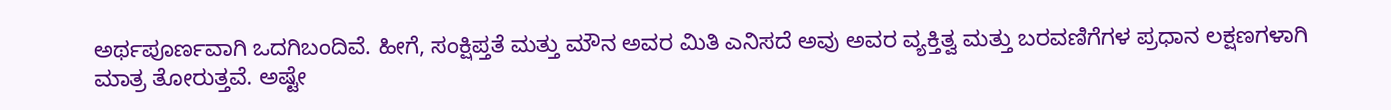ಅರ್ಥಪೂರ್ಣವಾಗಿ ಒದಗಿಬಂದಿವೆ. ಹೀಗೆ, ಸಂಕ್ಷಿಪ್ತತೆ ಮತ್ತು ಮೌನ ಅವರ ಮಿತಿ ಎನಿಸದೆ ಅವು ಅವರ ವ್ಯಕ್ತಿತ್ವ ಮತ್ತು ಬರವಣಿಗೆಗಳ ಪ್ರಧಾನ ಲಕ್ಷಣಗಳಾಗಿ ಮಾತ್ರ ತೋರುತ್ತವೆ. ಅಷ್ಟೇ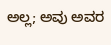ಅಲ್ಲ; ಅವು ಅವರ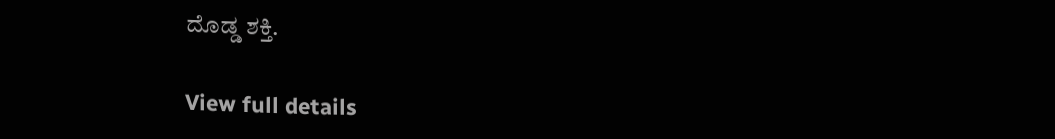ದೊಡ್ಡ ಶಕ್ತಿ.

View full details